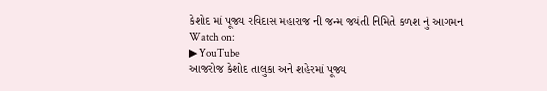કેશોદ માં પૂજ્ય રવિદાસ મહારાજ ની જન્મ જયંતી નિમિતે કળશ નું આગમન
Watch on:
▶ YouTube
આજરોજ કેશોદ તાલુકા અને શહેરમાં પૂજ્ય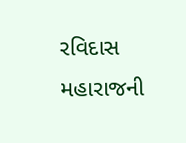રવિદાસ મહારાજની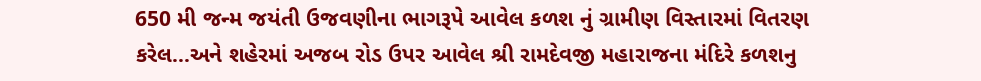650 મી જન્મ જયંતી ઉજવણીના ભાગરૂપે આવેલ કળશ નું ગ્રામીણ વિસ્તારમાં વિતરણ કરેલ...અને શહેરમાં અજબ રોડ ઉપર આવેલ શ્રી રામદેવજી મહારાજના મંદિરે કળશનુ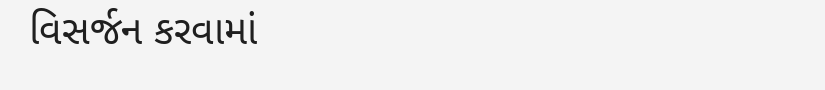વિસર્જન કરવામાં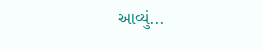આવ્યું...